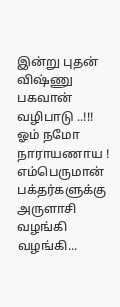இன்று புதன் விஷ்ணு பகவான் வழிபாடு ..!!!
ஓம் நமோ நாராயணாய !
எம்பெருமான் பக்தர்களுக்கு அருளாசி வழங்கி வழங்கி...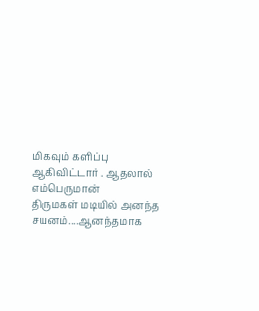மிகவும் களிப்பு ஆகிவிட்டார் . ஆதலால் எம்பெருமான்
திருமகள் மடியில் அனந்த சயனம்....ஆனந்தமாக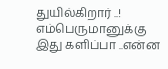துயில்கிறார் ..!
எம்பெருமானுக்கு இது களிப்பா ..என்ன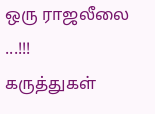ஒரு ராஜலீலை ...!!!
கருத்துகள்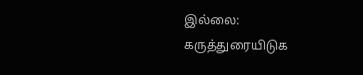இல்லை:
கருத்துரையிடுக